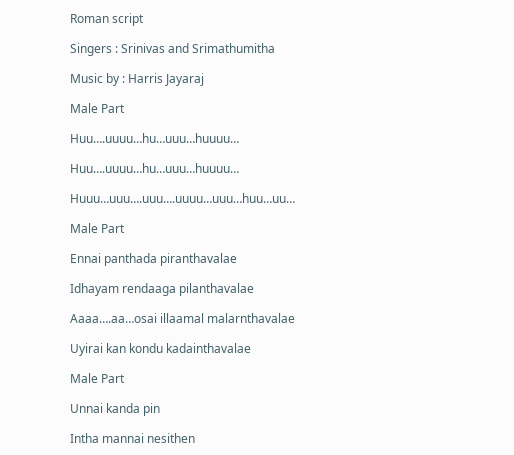Roman script

Singers : Srinivas and Srimathumitha

Music by : Harris Jayaraj

Male Part

Huu….uuuu…hu…uuu…huuuu…

Huu….uuuu…hu…uuu…huuuu…

Huuu…uuu….uuu….uuuu…uuu…huu…uu…

Male Part

Ennai panthada piranthavalae

Idhayam rendaaga pilanthavalae

Aaaa….aa…osai illaamal malarnthavalae

Uyirai kan kondu kadainthavalae

Male Part

Unnai kanda pin

Intha mannai nesithen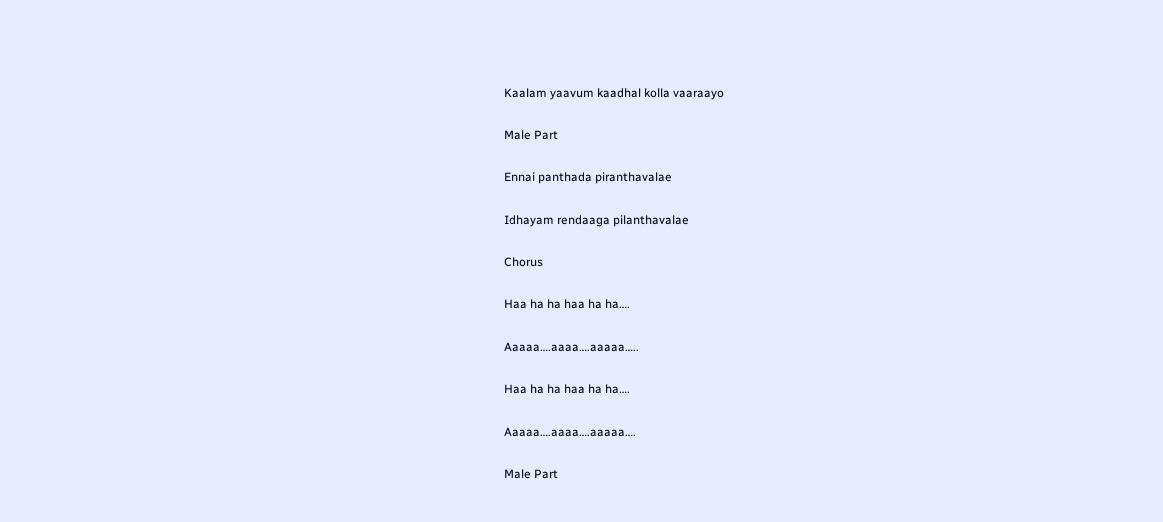Kaalam yaavum kaadhal kolla vaaraayo

Male Part

Ennai panthada piranthavalae

Idhayam rendaaga pilanthavalae

Chorus

Haa ha ha haa ha ha….

Aaaaa….aaaa….aaaaa…..

Haa ha ha haa ha ha….

Aaaaa….aaaa….aaaaa….

Male Part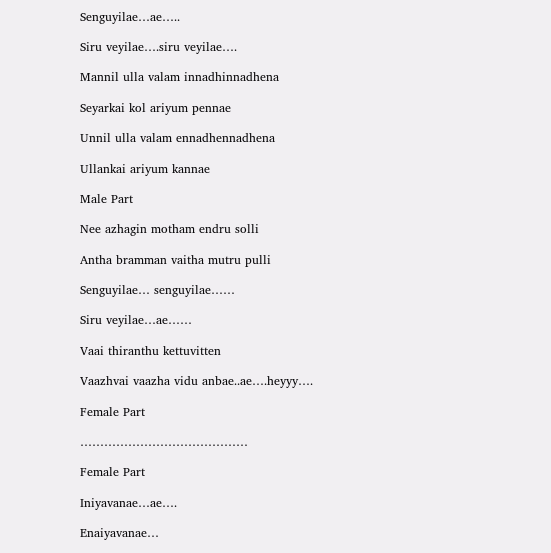Senguyilae…ae…..

Siru veyilae….siru veyilae….

Mannil ulla valam innadhinnadhena

Seyarkai kol ariyum pennae

Unnil ulla valam ennadhennadhena

Ullankai ariyum kannae

Male Part

Nee azhagin motham endru solli

Antha bramman vaitha mutru pulli

Senguyilae… senguyilae……

Siru veyilae…ae……

Vaai thiranthu kettuvitten

Vaazhvai vaazha vidu anbae..ae….heyyy….

Female Part

……………………………………

Female Part

Iniyavanae…ae….

Enaiyavanae…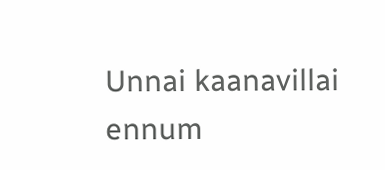Unnai kaanavillai ennum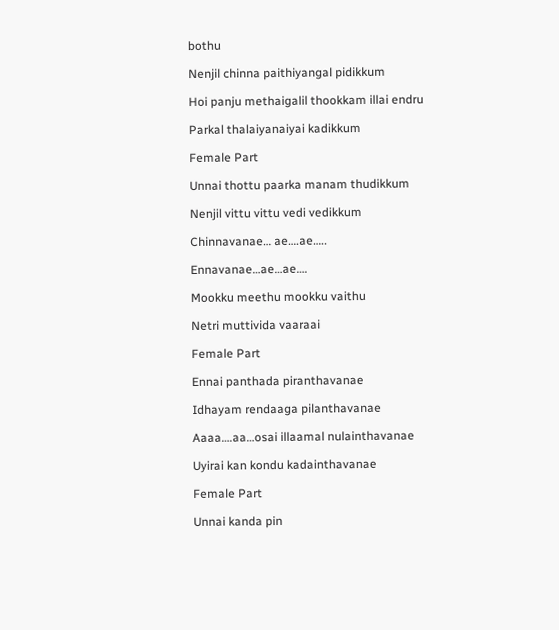bothu

Nenjil chinna paithiyangal pidikkum

Hoi panju methaigalil thookkam illai endru

Parkal thalaiyanaiyai kadikkum

Female Part

Unnai thottu paarka manam thudikkum

Nenjil vittu vittu vedi vedikkum

Chinnavanae… ae….ae…..

Ennavanae…ae…ae….

Mookku meethu mookku vaithu

Netri muttivida vaaraai

Female Part

Ennai panthada piranthavanae

Idhayam rendaaga pilanthavanae

Aaaa….aa…osai illaamal nulainthavanae

Uyirai kan kondu kadainthavanae

Female Part

Unnai kanda pin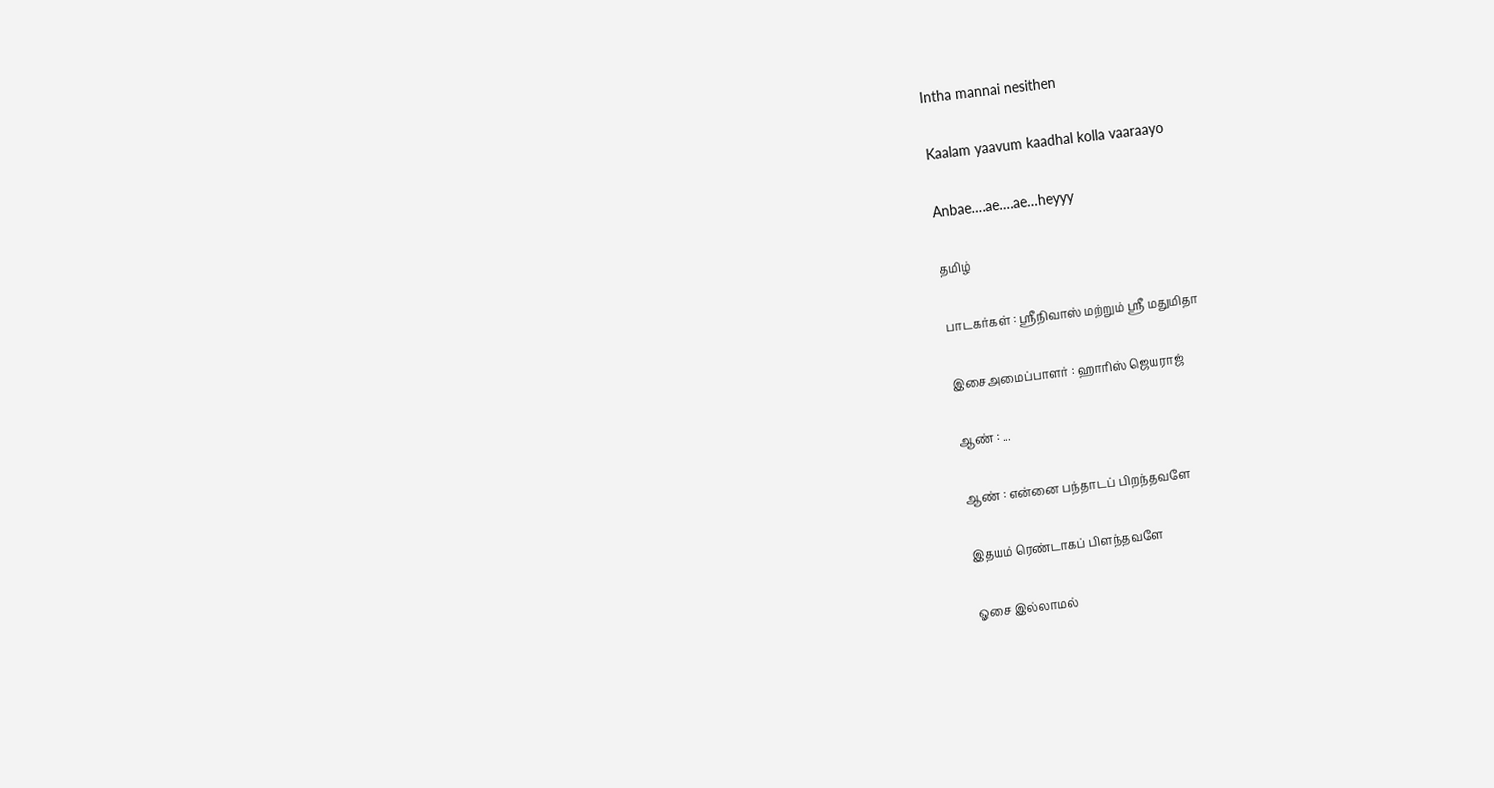Intha mannai nesithen

Kaalam yaavum kaadhal kolla vaaraayo

Anbae….ae….ae…heyyy

தமிழ்

பாடகர்கள் : ஸ்ரீநிவாஸ் மற்றும் ஸ்ரீ மதுமிதா

இசைஅமைப்பாளர் : ஹாரிஸ் ஜெயராஜ்

ஆண் : ...

ஆண் : என்னை பந்தாடப் பிறந்தவளே

இதயம் ரெண்டாகப் பிளந்தவளே

ஓசை இல்லாமல்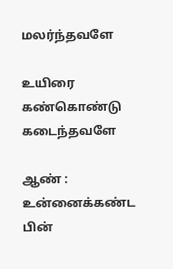மலர்ந்தவளே

உயிரை கண்கொண்டு கடைந்தவளே

ஆண் : உன்னைக்கண்ட பின்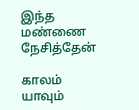இந்த மண்ணை நேசித்தேன்

காலம் யாவும்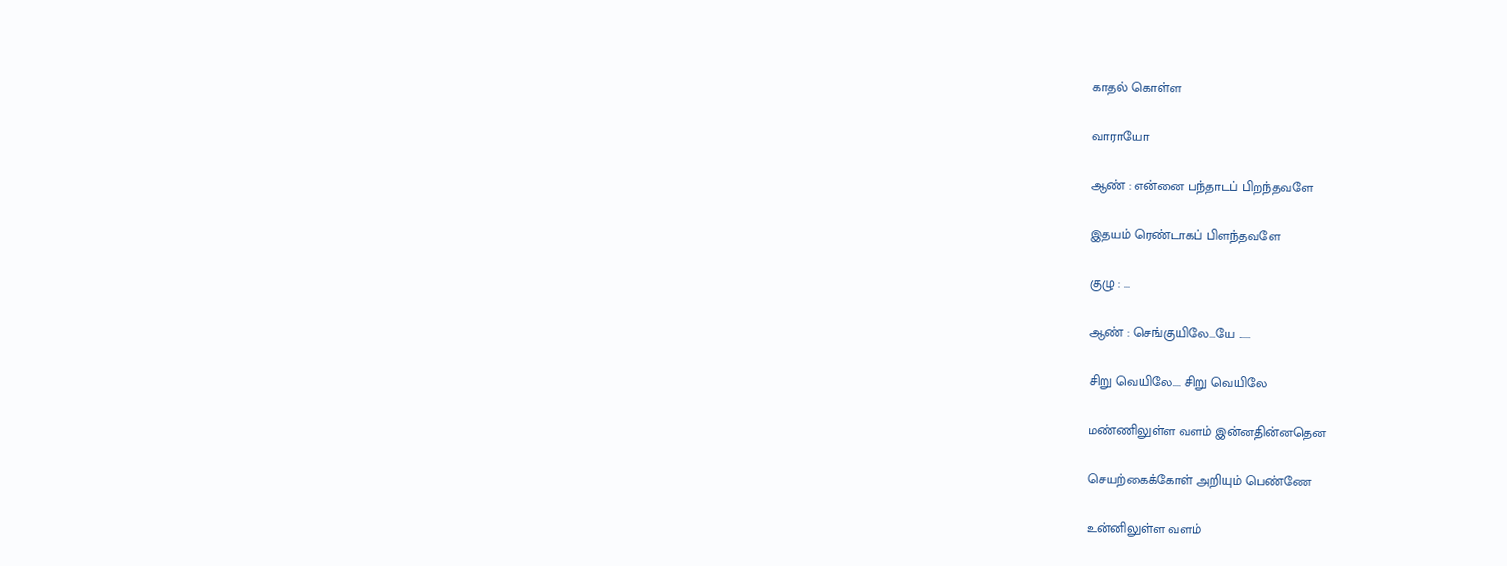காதல் கொள்ள

வாராயோ

ஆண் : என்னை பந்தாடப் பிறந்தவளே

இதயம் ரெண்டாகப் பிளந்தவளே

குழு : ...

ஆண் : செங்குயிலே...யே ......

சிறு வெயிலே.... சிறு வெயிலே

மண்ணிலுள்ள வளம் இன்னதின்னதென

செயற்கைக்கோள் அறியும் பெண்ணே

உன்னிலுள்ள வளம்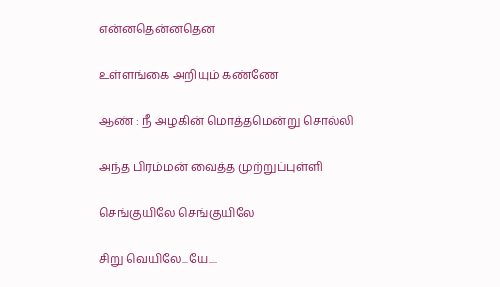என்னதென்னதென

உள்ளங்கை அறியும் கண்ணே

ஆண் : நீ அழகின் மொத்தமென்று சொல்லி

அந்த பிரம்மன் வைத்த முற்றுப்புள்ளி

செங்குயிலே செங்குயிலே

சிறு வெயிலே...யே....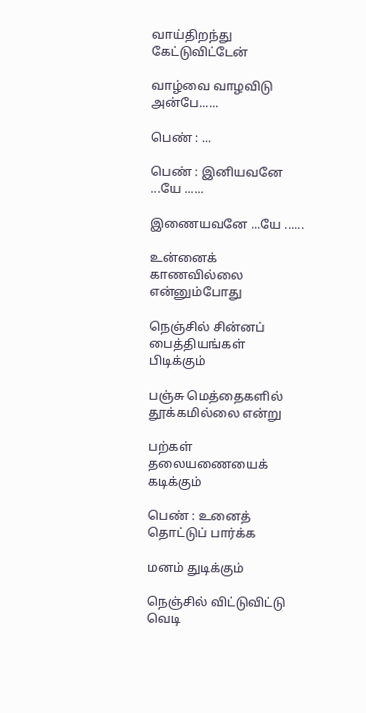வாய்திறந்து கேட்டுவிட்டேன்

வாழ்வை வாழவிடு அன்பே......

பெண் : ...

பெண் : இனியவனே ...யே ......

இணையவனே ...யே ......

உன்னைக் காணவில்லை என்னும்போது

நெஞ்சில் சின்னப் பைத்தியங்கள் பிடிக்கும்

பஞ்சு மெத்தைகளில் தூக்கமில்லை என்று

பற்கள் தலையணையைக் கடிக்கும்

பெண் : உனைத் தொட்டுப் பார்க்க

மனம் துடிக்கும்

நெஞ்சில் விட்டுவிட்டு வெடி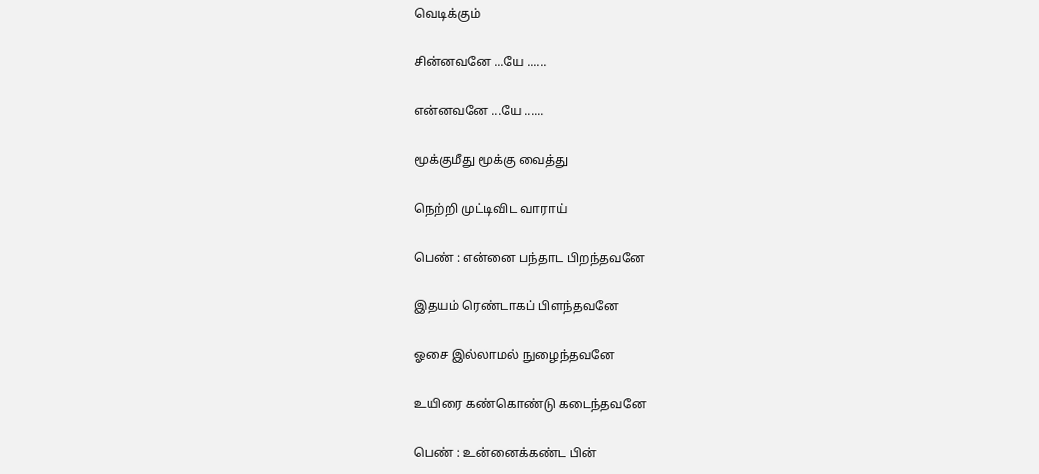வெடிக்கும்

சின்னவனே ...யே ......

என்னவனே ...யே ......

மூக்குமீது மூக்கு வைத்து

நெற்றி முட்டிவிட வாராய்

பெண் : என்னை பந்தாட பிறந்தவனே

இதயம் ரெண்டாகப் பிளந்தவனே

ஓசை இல்லாமல் நுழைந்தவனே

உயிரை கண்கொண்டு கடைந்தவனே

பெண் : உன்னைக்கண்ட பின்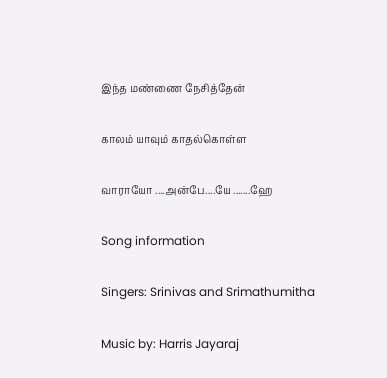இந்த மண்ணை நேசித்தேன்

காலம் யாவும் காதல்கொள்ள

வாராயோ ....அன்பே....யே .......ஹே

Song information

Singers: Srinivas and Srimathumitha

Music by: Harris Jayaraj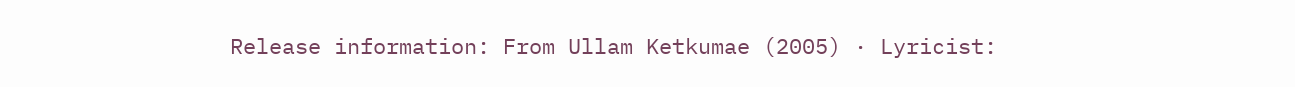Release information: From Ullam Ketkumae (2005) · Lyricist: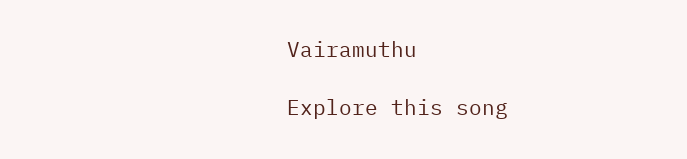Vairamuthu

Explore this song